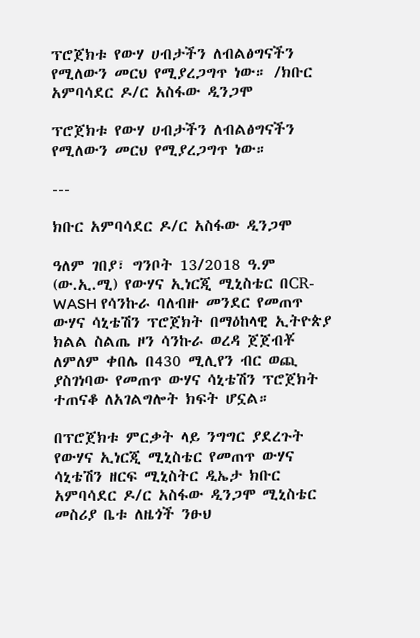ፕሮጀክቱ የውሃ ሀብታችን ለብልፅግናችን የሚለውን መርህ የሚያረጋግጥ ነው። /ክቡር አምባሳደር ዶ/ር አስፋው ዲንጋሞ

ፕሮጀክቱ የውሃ ሀብታችን ለብልፅግናችን የሚለውን መርህ የሚያረጋግጥ ነው።

---

ክቡር አምባሳደር ዶ/ር አስፋው ዲንጋሞ

ዓለም ገበያ፣ ግንቦት 13/2018 ዓ.ም (ው.ኢ.ሚ) የውሃና ኢነርጂ ሚኒስቴር በCR-WASH የሳንኩራ ባለብዙ መንደር የመጠጥ ውሃና ሳኒቴሽን ፕሮጀክት በማዕከላዊ ኢትዮጵያ ክልል ስልጤ ዞን ሳንኩራ ወረዳ ጀጀብቾ ለምለም ቀበሌ በ430 ሚሊየን ብር ወጪ ያስገነባው የመጠጥ ውሃና ሳኒቴሽን ፕሮጀክት ተጠናቆ ለአገልግሎት ክፍት ሆኗል።

በፕሮጀክቱ ምርቃት ላይ ንግግር ያደረጉት የውሃና ኢነርጂ ሚኒስቴር የመጠጥ ውሃና ሳኒቴሽን ዘርፍ ሚኒስትር ዲኤታ ክቡር አምባሳደር ዶ/ር አስፋው ዲንጋሞ ሚኒስቴር መስሪያ ቤቱ ለዜጎች ንፁህ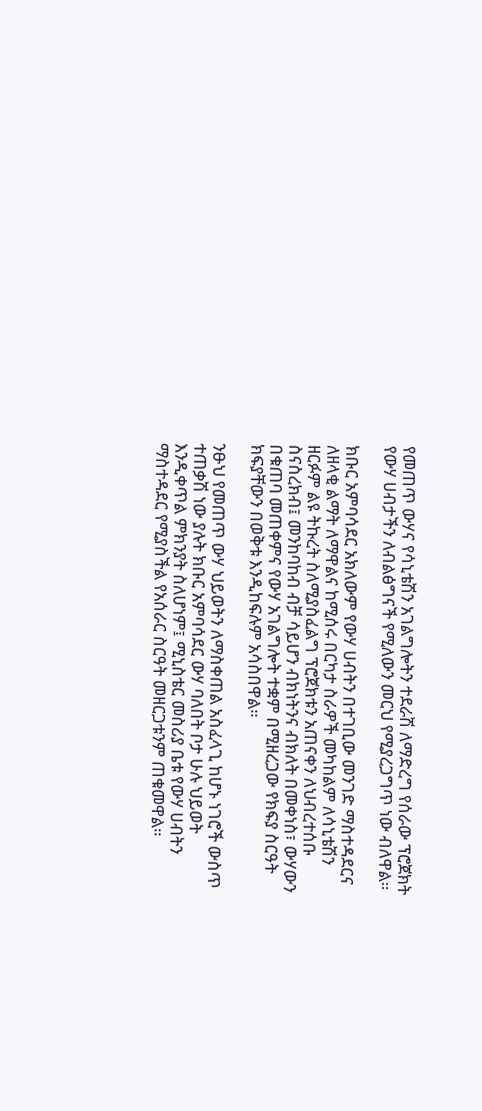የመጠጥ ውሃና የሳኒቴሽን አገልግሎትን ተደራሽ ለማድረግ የሰራው ፕሮጀክት የውሃ ሀብታችን ለብልፅግናች የሚለውን መርህ የሚያረጋግጥ ነው ብለዋል።

ክቡር አምባሳደር አክለውም የውሃ ሀብትን በተገቢው መንገድ ማስተዳደርና ለዘላቂ ልማት ለማዋልና ከሚሰሩ በርካታ ስራዎች መካከልም ለሳኒቴሽን ዘርፉም ልዩ ትኩረት ስለሚያስፈልግ ፕሮጀክቱን አጠናቀን ለህብረተሰቡ ስናስረክብ፤ መንከባከብ ብቻ ሳይሆን ብክነትንና ብክለት በመቀነስ፣ ውሃውን በቁጠባ መጠቀምና የውሃ አገልግሎት ተቋም በሚዘረጋው የክፍያ ስርዓት ክፍያቸውን በወቅቱ እንዲከፍሉም አሳስበዋል።

ንፁህ የመጠጥ ውሃ ህይወትን ለማስቀጠል አስፈላጊ ከሆኑ ነገሮች ውስጥ ተጠቃሽ ነው ያሉት ክቡር አምባሳደር ውሃ ባለበት ቦታ ሁሉ ህይወት እንዲቀጥል ምክንያት ስለሆነም፤ ሚኒስቴር መስሪያ ቤቱ የውሃ ሀብትን ማስተዳደር የሚያስችል የአሰራር ስርዓት መዘርጋቱንም ጠቁመዋል።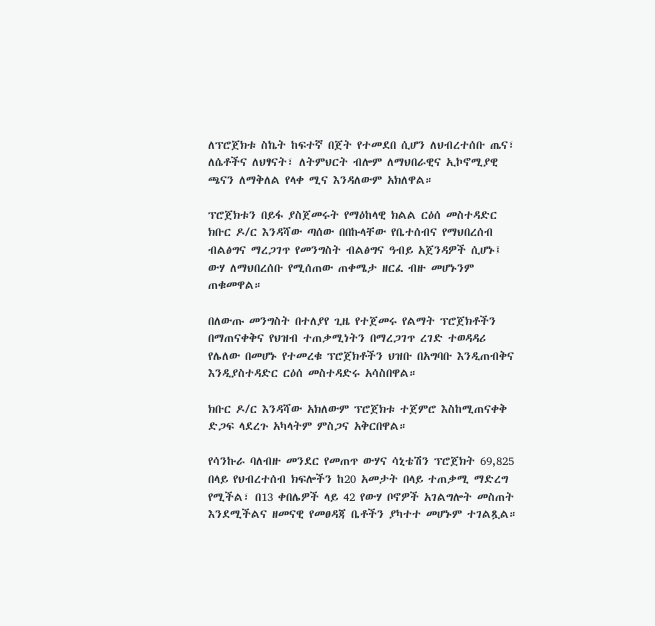ለፕሮጀክቱ ስኬት ከፍተኛ በጀት የተመደበ ሲሆን ለህብረተሰቡ ጤና፣ ለሴቶችና ለህፃናት፣ ለትምህርት ብሎም ለማህበራዊና ኢኮኖሚያዊ ጫናን ለማቅለል የላቀ ሚና እንዳለውም አክለዋል።

ፕሮጀክቱን በይፋ ያስጀመሩት የማዕከላዊ ክልል ርዕሰ መስተዳድር ክቡር ዶ/ር እንዳሻው ጣሰው በበኩላቸው የቤተሰብና የማህበረሰብ ብልፅግና ማረጋገጥ የመንግስት ብልፅግና ዓብይ አጀንዳዎች ሲሆኑ፤ ውሃ ለማህበረሰቡ የሚሰጠው ጠቀሜታ ዘርፈ ብዙ መሆኑንም ጠቁመዋል።

በለውጡ መንግስት በተለያየ ጊዜ የተጀመሩ የልማት ፕሮጀክቶችን በማጠናቀቅና የህዝብ ተጠቃሚነትን በማረጋገጥ ረገድ ተወዳዳሪ የሌለው በመሆኑ የተመረቁ ፕሮጀክቶችን ህዝቡ በአግባቡ እንዲጠብቅና እንዲያስተዳድር ርዕሰ መስተዳድሩ አሳስበዋል።

ክቡር ዶ/ር እንዳሻው አክለውም ፕሮጀክቱ ተጀምሮ እስከሚጠናቀቅ ድጋፍ ላደረጉ አካላትም ምስጋና አቅርበዋል።

የሳንኩራ ባለብዙ መንደር የመጠጥ ውሃና ሳኒቴሽን ፕሮጀክት 69,825 በላይ የህብረተሰብ ክፍሎችን ከ20 አመታት በላይ ተጠቃሚ ማድረግ የሚችል፣ በ13 ቀበሌዎች ላይ 42 የውሃ ቦኖዎች አገልግሎት መስጠት እንደሚችልና ዘመናዊ የመፀዳጃ ቤቶችን ያካተተ መሆኑም ተገልጿል።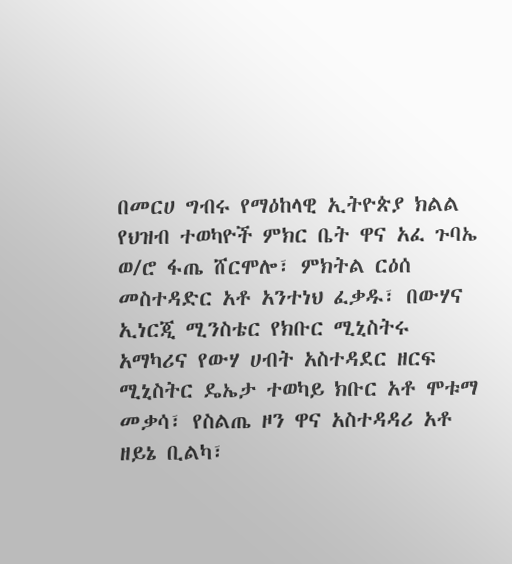በመርሀ ግብሩ የማዕከላዊ ኢትዮጵያ ክልል የህዝብ ተወካዮች ምክር ቤት ዋና አፈ ጉባኤ ወ/ሮ ፋጤ ሸርሞሎ፣ ምክትል ርዕሰ መስተዳድር አቶ አንተነህ ፈቃዱ፣ በውሃና ኢነርጂ ሚንስቴር የክቡር ሚኒስትሩ አማካሪና የውሃ ሀብት አስተዳደር ዘርፍ ሚኒስትር ዴኤታ ተወካይ ክቡር አቶ ሞቱማ መቃሳ፣ የስልጤ ዞን ዋና አስተዳዳሪ አቶ ዘይኔ ቢልካ፣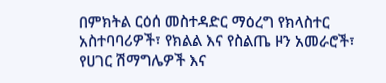በምክትል ርዕሰ መስተዳድር ማዕረግ የክላስተር አስተባባሪዎች፣ የክልል እና የስልጤ ዞን አመራሮች፣ የሀገር ሽማግሌዎች እና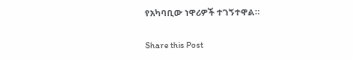የአካባቢው ነዋሪዎች ተገኝተዋል።

Share this Post